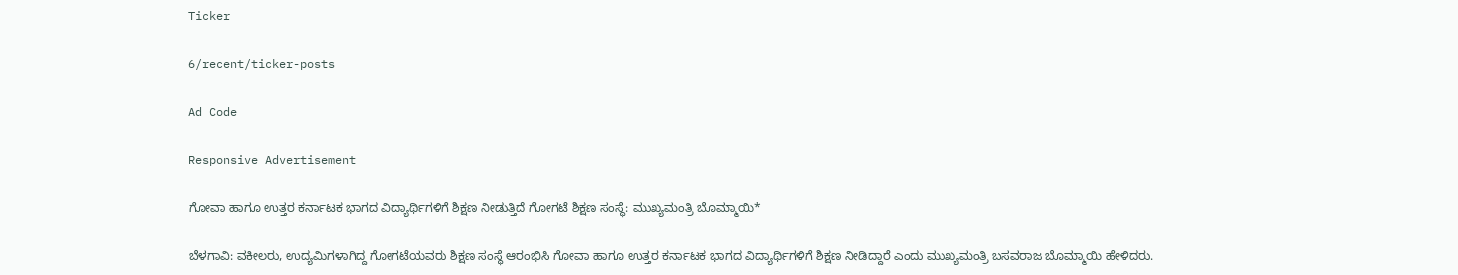Ticker

6/recent/ticker-posts

Ad Code

Responsive Advertisement

ಗೋವಾ ಹಾಗೂ ಉತ್ತರ ಕರ್ನಾಟಕ ಭಾಗದ ವಿದ್ಯಾರ್ಥಿಗಳಿಗೆ ಶಿಕ್ಷಣ ನೀಡುತ್ತಿದೆ ಗೋಗಟೆ ಶಿಕ್ಷಣ ಸಂಸ್ಥೆ: ಮುಖ್ಯಮಂತ್ರಿ ಬೊಮ್ಮಾಯಿ‌*

ಬೆಳಗಾವಿ: ವಕೀಲರು, ಉದ್ಯಮಿಗಳಾಗಿದ್ದ ಗೋಗಟೆಯವರು ಶಿಕ್ಷಣ ಸಂಸ್ಥೆ ಆರಂಭಿಸಿ ಗೋವಾ ಹಾಗೂ ಉತ್ತರ ಕರ್ನಾಟಕ ಭಾಗದ ವಿದ್ಯಾರ್ಥಿಗಳಿಗೆ ಶಿಕ್ಷಣ ನೀಡಿದ್ದಾರೆ ಎಂದು ಮುಖ್ಯಮಂತ್ರಿ ಬಸವರಾಜ ಬೊಮ್ಮಾಯಿ‌ ಹೇಳಿದರು.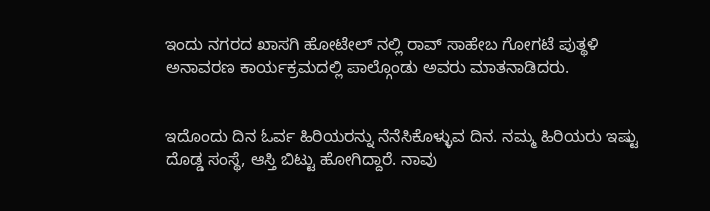ಇಂದು ನಗರದ ಖಾಸಗಿ ಹೋಟೇಲ್ ನಲ್ಲಿ ರಾವ್ ಸಾಹೇಬ ಗೋಗಟೆ ಪುತ್ಥಳಿ ಅನಾವರಣ ಕಾರ್ಯಕ್ರಮದಲ್ಲಿ ಪಾಲ್ಗೊಂಡು ಅವರು ಮಾತನಾಡಿದರು.


ಇದೊಂದು ದಿನ ಓರ್ವ ಹಿರಿಯರನ್ನು ನೆನೆಸಿಕೊಳ್ಳುವ ದಿನ. ನಮ್ಮ ಹಿರಿಯರು ಇಷ್ಟು ದೊಡ್ಡ ಸಂಸ್ಥೆ, ಆಸ್ತಿ ಬಿಟ್ಟು ಹೋಗಿದ್ದಾರೆ‌. ನಾವು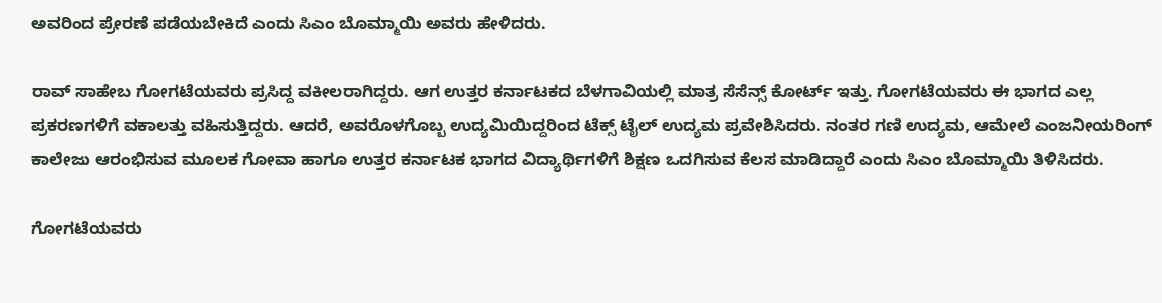ಅವರಿಂದ ಪ್ರೇರಣೆ ಪಡೆಯಬೇಕಿದೆ ಎಂದು ಸಿಎಂ ಬೊಮ್ಮಾಯಿ‌ ಅವರು ಹೇಳಿದರು.

ರಾವ್ ಸಾಹೇಬ ಗೋಗಟೆಯವರು ಪ್ರಸಿದ್ದ ವಕೀಲರಾಗಿದ್ದರು. ಆಗ ಉತ್ತರ ಕರ್ನಾಟಕದ ಬೆಳಗಾವಿಯಲ್ಲಿ ಮಾತ್ರ ಸೆಸೆನ್ಸ್ ಕೋರ್ಟ್ ಇತ್ತು. ಗೋಗಟೆಯವರು ಈ ಭಾಗದ ಎಲ್ಲ ಪ್ರಕರಣಗಳಿಗೆ ವಕಾಲತ್ತು ವಹಿಸುತ್ತಿದ್ದರು. ಆದರೆ, ಅವರೊಳಗೊಬ್ಬ ಉದ್ಯಮಿಯಿದ್ದರಿಂದ ಟೆಕ್ಸ್ ಟೈಲ್ ಉದ್ಯಮ ಪ್ರವೇಶಿಸಿದರು‌‌. ನಂತರ ಗಣಿ ಉದ್ಯಮ, ಆಮೇಲೆ ಎಂಜನೀಯರಿಂಗ್ ಕಾಲೇಜು ಆರಂಭಿಸುವ ಮೂಲಕ ಗೋವಾ ಹಾಗೂ ಉತ್ತರ ಕರ್ನಾಟಕ ಭಾಗದ ವಿದ್ಯಾರ್ಥಿಗಳಿಗೆ ಶಿಕ್ಷಣ ಒದಗಿಸುವ ಕೆಲಸ ಮಾಡಿದ್ದಾರೆ ಎಂದು ಸಿಎಂ ಬೊಮ್ಮಾಯಿ ತಿಳಿಸಿದರು.

ಗೋಗಟೆಯವರು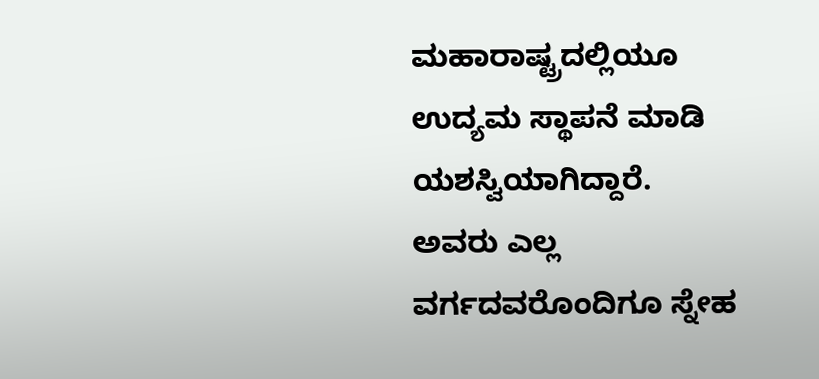ಮಹಾರಾಷ್ಟ್ರದಲ್ಲಿಯೂ ಉದ್ಯಮ ಸ್ಥಾಪನೆ ಮಾಡಿ ಯಶಸ್ವಿಯಾಗಿದ್ದಾರೆ. ಅವರು ಎಲ್ಲ ವರ್ಗದವರೊಂದಿಗೂ ಸ್ನೇಹ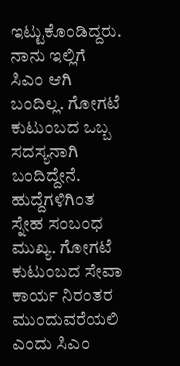ಇಟ್ಟುಕೊಂಡಿದ್ದರು. ನಾನು ಇಲ್ಲಿಗೆ ಸಿಎಂ ಆಗಿ ಬಂದಿಲ್ಲ. ಗೋಗಟೆ ಕುಟುಂಬದ ಒಬ್ಬ ಸದಸ್ಯನಾಗಿ ಬಂದಿದ್ದೇನೆ. ಹುದ್ದೆಗಳಿಗಿಂತ ಸ್ನೇಹ ಸಂಬಂಧ ಮುಖ್ಯ. ಗೋಗಟೆ ಕುಟುಂಬದ ಸೇವಾ ಕಾರ್ಯ ನಿರಂತರ ಮುಂದುವರೆಯಲಿ ಎಂದು ಸಿಎಂ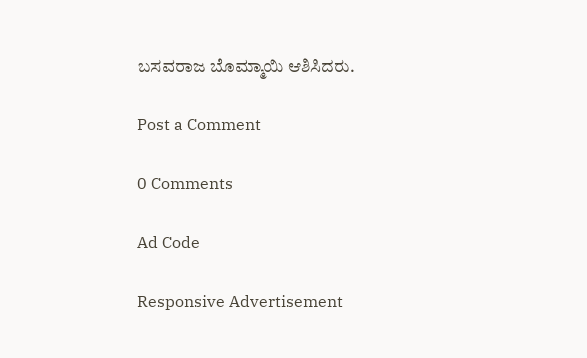ಬಸವರಾಜ ಬೊಮ್ಮಾಯಿ‌ ಆಶಿಸಿದರು.

Post a Comment

0 Comments

Ad Code

Responsive Advertisement